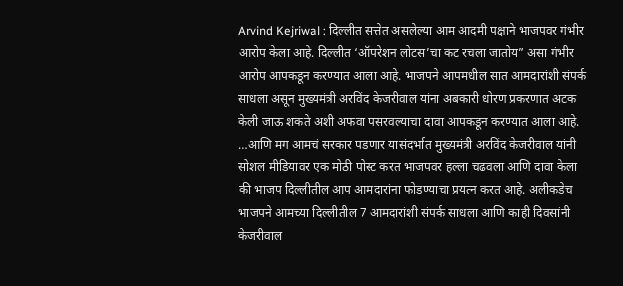Arvind Kejriwal : दिल्लीत सत्तेत असलेल्या आम आदमी पक्षाने भाजपवर गंभीर आरोप केला आहे. दिल्लीत ‘ऑपरेशन लोटस’चा कट रचला जातोय” असा गंभीर आरोप आपकडून करण्यात आला आहे. भाजपने आपमधील सात आमदारांशी संपर्क साधला असून मुख्यमंत्री अरविंद केजरीवाल यांना अबकारी धोरण प्रकरणात अटक केली जाऊ शकते अशी अफवा पसरवल्याचा दावा आपकडून करण्यात आला आहे. …आणि मग आमचं सरकार पडणार यासंदर्भात मुख्यमंत्री अरविंद केजरीवाल यांनी सोशल मीडियावर एक मोठी पोस्ट करत भाजपवर हल्ला चढवला आणि दावा केला की भाजप दिल्लीतील आप आमदारांना फोडण्याचा प्रयत्न करत आहे. अलीकडेच भाजपने आमच्या दिल्लीतील 7 आमदारांशी संपर्क साधला आणि काही दिवसांनी केजरीवाल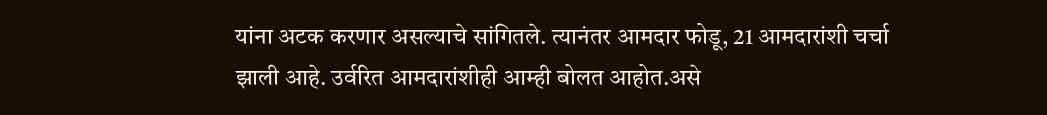यांना अटक करणार असल्याचे सांगितले. त्यानंतर आमदार फोडू, 21 आमदारांशी चर्चा झाली आहे. उर्वरित आमदारांशीही आम्ही बोलत आहोत.असे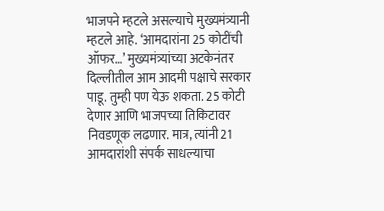भाजपने म्हटले असल्याचे मुख्यमंत्र्यानी म्हटले आहे. ‘आमदारांना 25 कोटींची ऑफर…’ मुख्यमंत्र्यांच्या अटकेनंतर दिल्लीतील आम आदमी पक्षाचे सरकार पाडू. तुम्ही पण येऊ शकता. 25 कोटी देणार आणि भाजपच्या तिकिटावर निवडणूक लढणार. मात्र, त्यांनी 21 आमदारांशी संपर्क साधल्याचा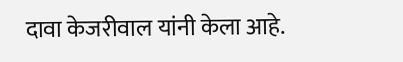दावा केजरीवाल यांनी केला आहे.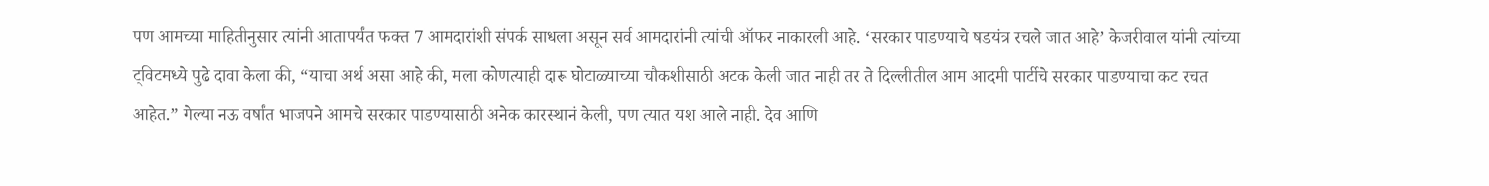पण आमच्या माहितीनुसार त्यांनी आतापर्यंत फक्त 7 आमदारांशी संपर्क साधला असून सर्व आमदारांनी त्यांची ऑफर नाकारली आहे. ‘सरकार पाडण्याचे षडयंत्र रचले जात आहे’ केजरीवाल यांनी त्यांच्या ट्विटमध्ये पुढे दावा केला की, “याचा अर्थ असा आहे की, मला कोणत्याही दारू घोटाळ्याच्या चौकशीसाठी अटक केली जात नाही तर ते दिल्लीतील आम आदमी पार्टीचे सरकार पाडण्याचा कट रचत आहेत.” गेल्या नऊ वर्षांत भाजपने आमचे सरकार पाडण्यासाठी अनेक कारस्थानं केली, पण त्यात यश आले नाही. देव आणि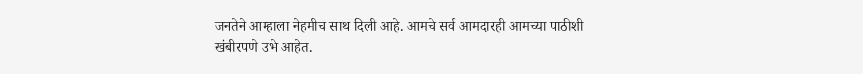जनतेने आम्हाला नेहमीच साथ दिली आहे. आमचे सर्व आमदारही आमच्या पाठीशी खंबीरपणे उभे आहेत.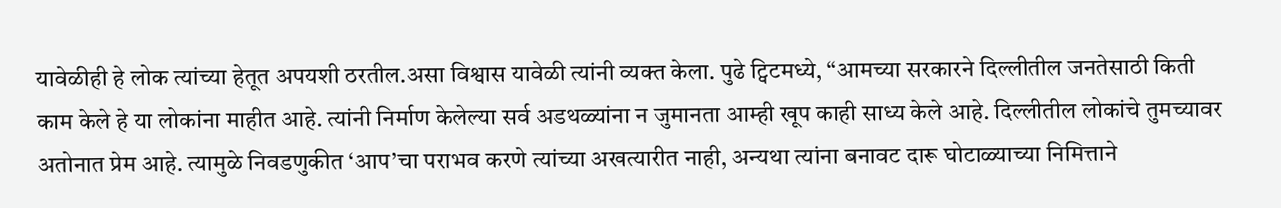यावेळीही हे लोक त्यांच्या हेतूत अपयशी ठरतील.असा विश्वास यावेळी त्यांनी व्यक्त केला. पुढे ट्विटमध्ये, “आमच्या सरकारने दिल्लीतील जनतेसाठी किती काम केले हे या लोकांना माहीत आहे. त्यांनी निर्माण केलेल्या सर्व अडथळ्यांना न जुमानता आम्ही खूप काही साध्य केले आहे. दिल्लीतील लोकांचे तुमच्यावर अतोनात प्रेम आहे. त्यामुळे निवडणुकीत ‘आप’चा पराभव करणे त्यांच्या अखत्यारीत नाही, अन्यथा त्यांना बनावट दारू घोटाळ्याच्या निमित्ताने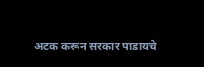अटक करून सरकार पाडायचे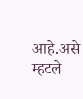आहे.असे म्हटले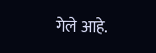गेले आहे.